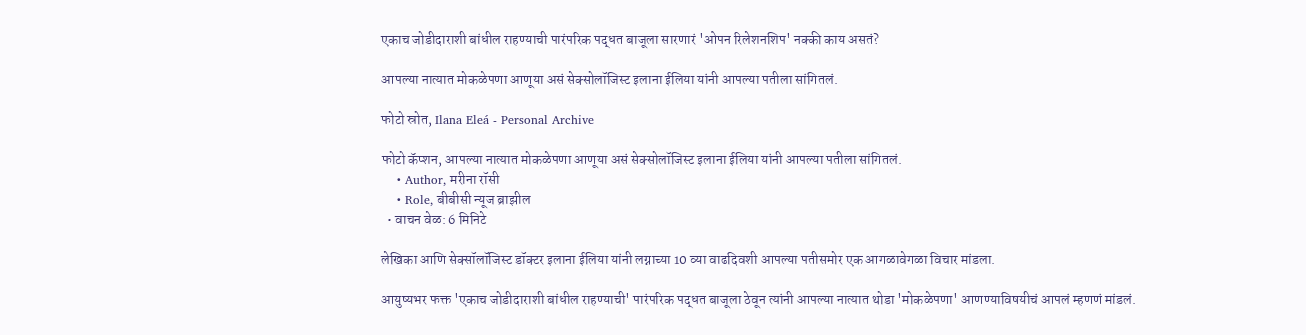एकाच जोडीदाराशी बांधील राहण्याची पारंपरिक पद्धत बाजूला सारणारं 'ओपन रिलेशनशिप' नक्की काय असतं?

आपल्या नात्यात मोकळेपणा आणूया असं सेक्सोलॉजिस्ट इलाना ईलिया यांनी आपल्या पतीला सांगितलं.

फोटो स्रोत, Ilana Eleá - Personal Archive

फोटो कॅप्शन, आपल्या नात्यात मोकळेपणा आणूया असं सेक्सोलॉजिस्ट इलाना ईलिया यांनी आपल्या पतीला सांगितलं.
    • Author, मरीना रॉसी
    • Role, बीबीसी न्यूज ब्राझील
  • वाचन वेळ: 6 मिनिटे

लेखिका आणि सेक्सॉलॉजिस्ट डॉक्टर इलाना ईलिया यांनी लग्नाच्या 10 व्या वाढदिवशी आपल्या पतीसमोर एक आगळावेगळा विचार मांडला.

आयुष्यभर फक्त 'एकाच जोडीदाराशी बांधील राहण्याची' पारंपरिक पद्धत बाजूला ठेवून त्यांनी आपल्या नात्यात थोडा 'मोकळेपणा' आणण्याविषयीचं आपलं म्हणणं मांडलं.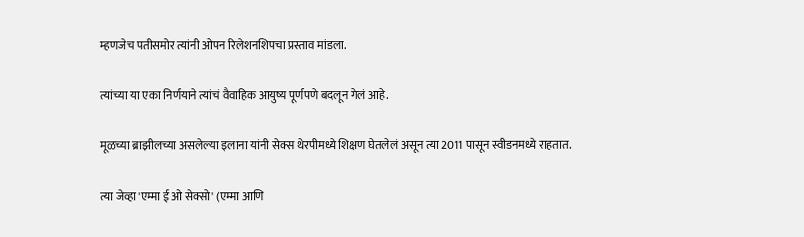म्हणजेच पतीसमोर त्यांनी ओपन रिलेशनशिपचा प्रस्ताव मांडला.

त्यांच्या या एका निर्णयाने त्यांचं वैवाहिक आयुष्य पूर्णपणे बदलून गेलं आहे.

मूळच्या ब्राझीलच्या असलेल्या इलाना यांनी सेक्स थेरपीमध्ये शिक्षण घेतलेलं असून त्या 2011 पासून स्वीडनमध्ये राहतात.

त्या जेव्हा 'एम्मा ई ओ सेक्सो' (एम्मा आणि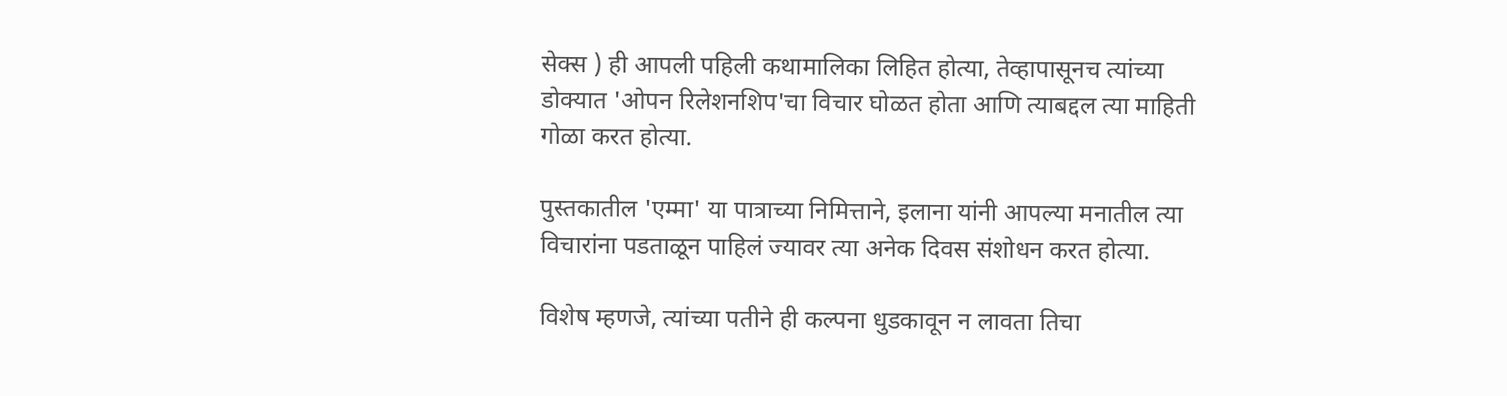सेक्स ) ही आपली पहिली कथामालिका लिहित होत्या, तेव्हापासूनच त्यांच्या डोक्यात 'ओपन रिलेशनशिप'चा विचार घोळत होता आणि त्याबद्दल त्या माहिती गोळा करत होत्या.

पुस्तकातील 'एम्मा' या पात्राच्या निमित्ताने, इलाना यांनी आपल्या मनातील त्या विचारांना पडताळून पाहिलं ज्यावर त्या अनेक दिवस संशोधन करत होत्या.

विशेष म्हणजे, त्यांच्या पतीने ही कल्पना धुडकावून न लावता तिचा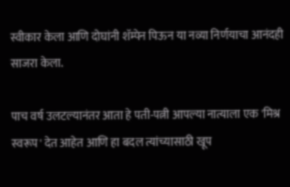स्वीकार केला आणि दोघांनी शॅम्पेन पिऊन या नव्या निर्णयाचा आनंदही साजरा केला.

पाच वर्ष उलटल्यानंतर आता हे पती-पत्नी आपल्या नात्याला एक 'मिश्र स्वरूप' देत आहेत आणि हा बदल त्यांच्यासाठी खूप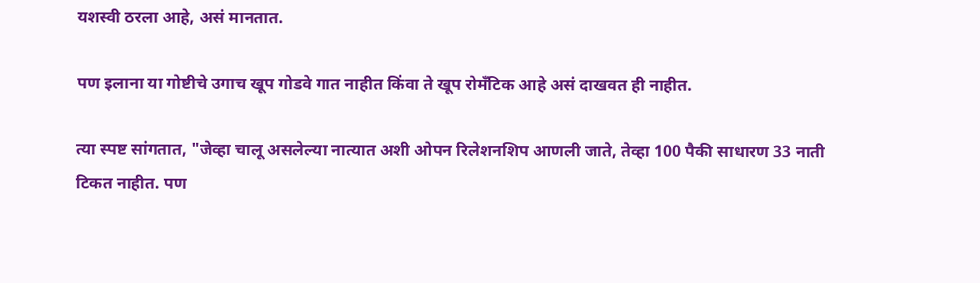यशस्वी ठरला आहे, असं मानतात.

पण इलाना या गोष्टीचे उगाच खूप गोडवे गात नाहीत किंवा ते खूप रोमँटिक आहे असं दाखवत ही नाहीत.

त्या स्पष्ट सांगतात, "जेव्हा चालू असलेल्या नात्यात अशी ओपन रिलेशनशिप आणली जाते, तेव्हा 100 पैकी साधारण 33 नाती टिकत नाहीत. पण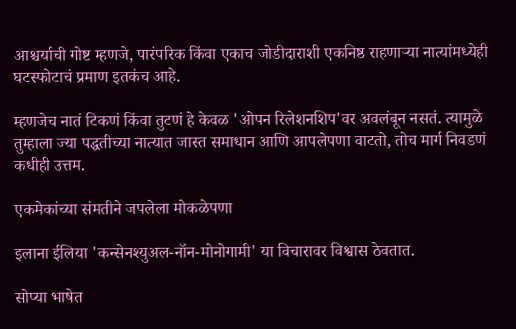आश्चर्याची गोष्ट म्हणजे, पारंपरिक किंवा एकाच जोडीदाराशी एकनिष्ठ राहणाऱ्या नात्यांमध्येही घटस्फोटाचं प्रमाण इतकंच आहे.

म्हणजेच नातं टिकणं किंवा तुटणं हे केवळ 'ओपन रिलेशनशिप'वर अवलंबून नसतं. त्यामुळे तुम्हाला ज्या पद्धतीच्या नात्यात जास्त समाधान आणि आपलेपणा वाटतो, तोच मार्ग निवडणं कधीही उत्तम.

एकमेकांच्या संमतीने जपलेला मोकळेपणा

इलाना ईलिया 'कन्सेनश्युअल-नॉन-मोनोगामी' या विचारावर विश्वास ठेवतात.

सोप्या भाषेत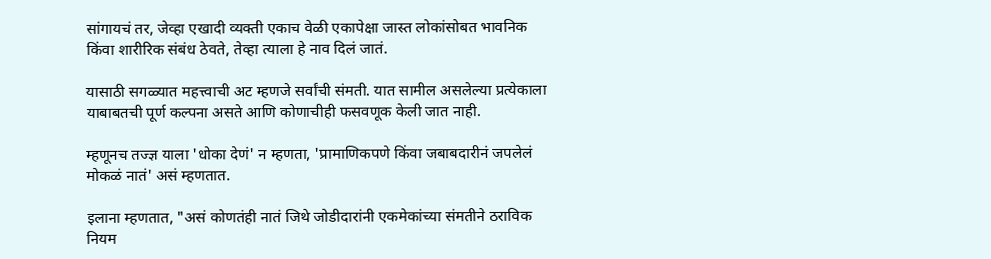सांगायचं तर, जेव्हा एखादी व्यक्ती एकाच वेळी एकापेक्षा जास्त लोकांसोबत भावनिक किंवा शारीरिक संबंध ठेवते, तेव्हा त्याला हे नाव दिलं जातं.

यासाठी सगळ्यात महत्त्वाची अट म्हणजे सर्वांची संमती. यात सामील असलेल्या प्रत्येकाला याबाबतची पूर्ण कल्पना असते आणि कोणाचीही फसवणूक केली जात नाही.

म्हणूनच तज्ज्ञ याला 'धोका देणं' न म्हणता, 'प्रामाणिकपणे किंवा जबाबदारीनं जपलेलं मोकळं नातं' असं म्हणतात.

इलाना म्हणतात, "असं कोणतंही नातं जिथे जोडीदारांनी एकमेकांच्या संमतीने ठराविक नियम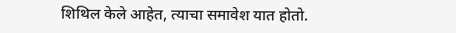शिथिल केले आहेत, त्याचा समावेश यात होतो.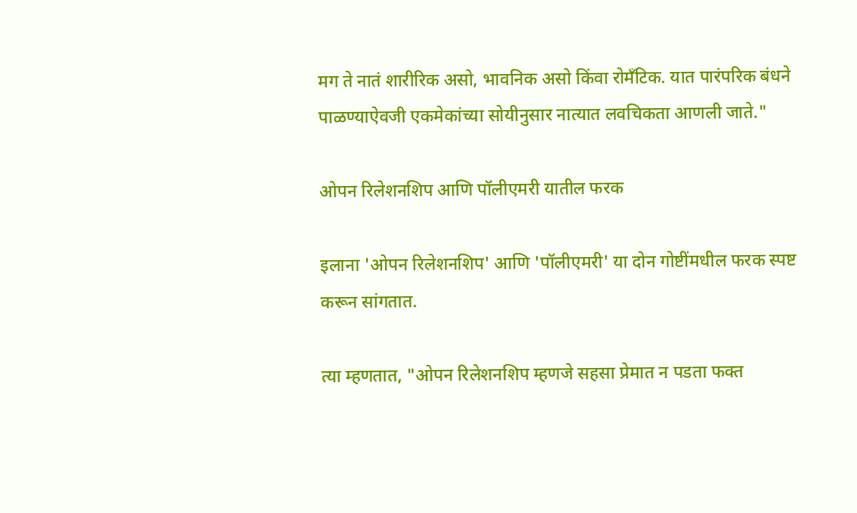मग ते नातं शारीरिक असो, भावनिक असो किंवा रोमँटिक. यात पारंपरिक बंधने पाळण्याऐवजी एकमेकांच्या सोयीनुसार नात्यात लवचिकता आणली जाते."

ओपन रिलेशनशिप आणि पॉलीएमरी यातील फरक

इलाना 'ओपन रिलेशनशिप' आणि 'पॉलीएमरी' या दोन गोष्टींमधील फरक स्पष्ट करून सांगतात.

त्या म्हणतात, "ओपन रिलेशनशिप म्हणजे सहसा प्रेमात न पडता फक्त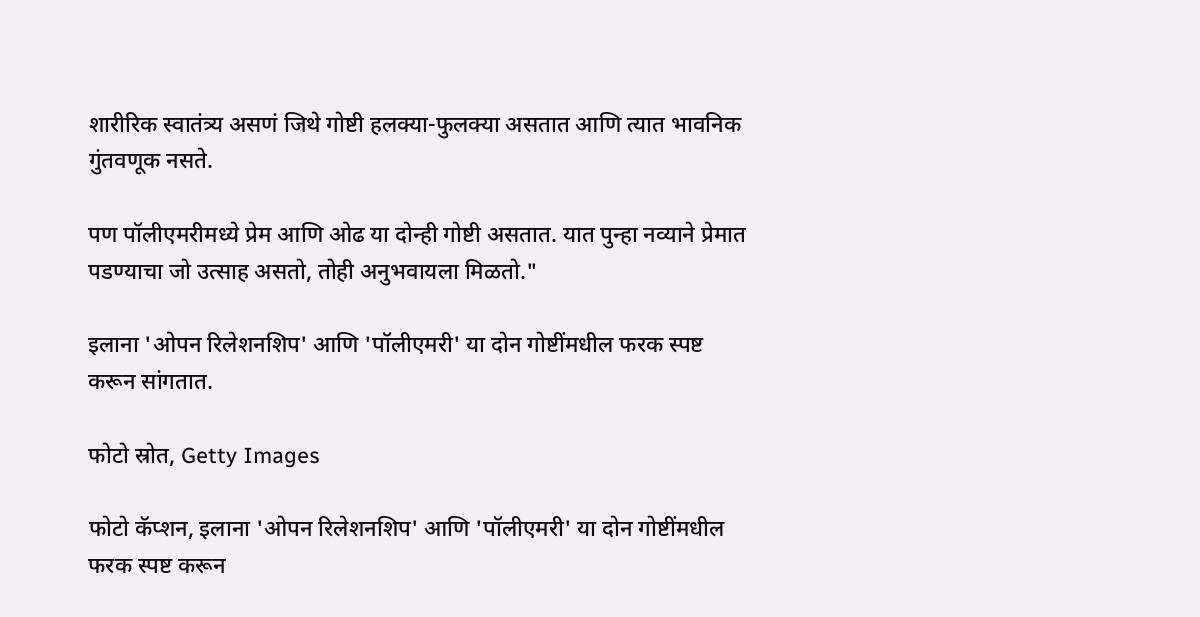शारीरिक स्वातंत्र्य असणं जिथे गोष्टी हलक्या-फुलक्या असतात आणि त्यात भावनिक गुंतवणूक नसते.

पण पॉलीएमरीमध्ये प्रेम आणि ओढ या दोन्ही गोष्टी असतात. यात पुन्हा नव्याने प्रेमात पडण्याचा जो उत्साह असतो, तोही अनुभवायला मिळतो."

इलाना 'ओपन रिलेशनशिप' आणि 'पॉलीएमरी' या दोन गोष्टींमधील फरक स्पष्ट करून सांगतात.

फोटो स्रोत, Getty Images

फोटो कॅप्शन, इलाना 'ओपन रिलेशनशिप' आणि 'पॉलीएमरी' या दोन गोष्टींमधील फरक स्पष्ट करून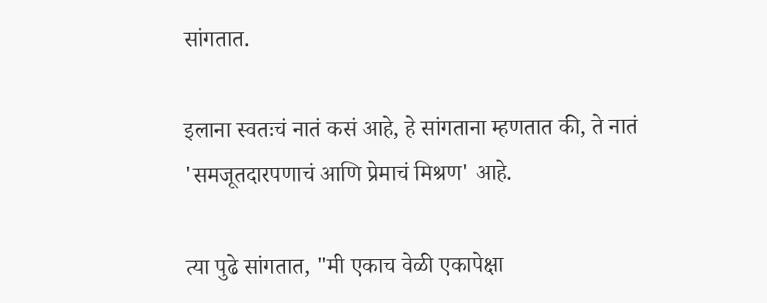सांगतात.

इलाना स्वतःचं नातं कसं आहे, हे सांगताना म्हणतात की, ते नातं 'समजूतदारपणाचं आणि प्रेमाचं मिश्रण' आहे.

त्या पुढे सांगतात, "मी एकाच वेळी एकापेक्षा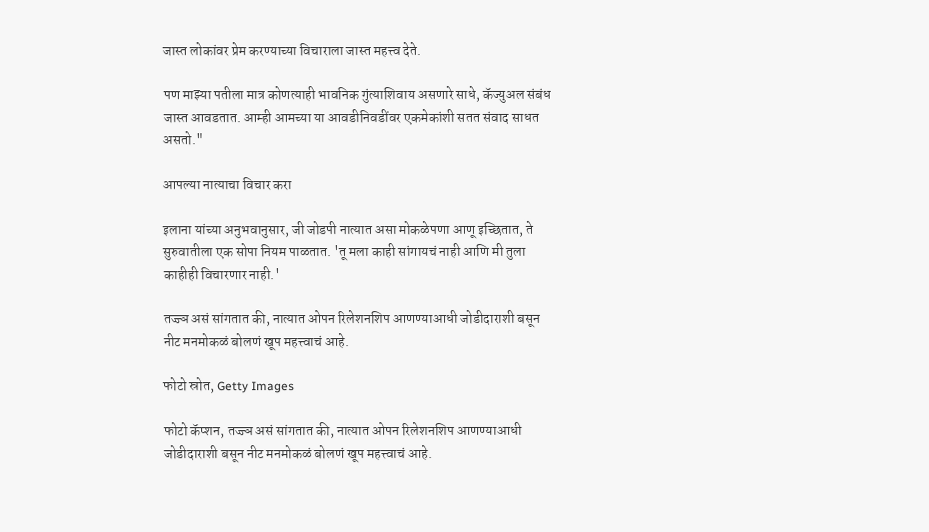जास्त लोकांवर प्रेम करण्याच्या विचाराला जास्त महत्त्व देते.

पण माझ्या पतीला मात्र कोणत्याही भावनिक गुंत्याशिवाय असणारे साधे, कॅज्युअल संबंध जास्त आवडतात. आम्ही आमच्या या आवडीनिवडींवर एकमेकांशी सतत संवाद साधत असतो."

आपल्या नात्याचा विचार करा

इलाना यांच्या अनुभवानुसार, जी जोडपी नात्यात असा मोकळेपणा आणू इच्छितात, ते सुरुवातीला एक सोपा नियम पाळतात. 'तू मला काही सांगायचं नाही आणि मी तुला काहीही विचारणार नाही.'

तज्ज्ञ असं सांगतात की, नात्यात ओपन रिलेशनशिप आणण्याआधी जोडीदाराशी बसून नीट मनमोकळं बोलणं खूप महत्त्वाचं आहे.

फोटो स्रोत, Getty Images

फोटो कॅप्शन, तज्ज्ञ असं सांगतात की, नात्यात ओपन रिलेशनशिप आणण्याआधी जोडीदाराशी बसून नीट मनमोकळं बोलणं खूप महत्त्वाचं आहे.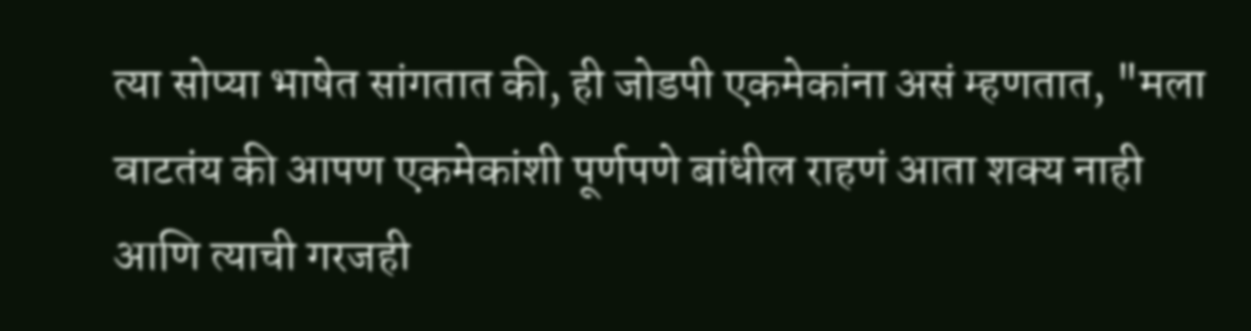त्या सोप्या भाषेत सांगतात की, ही जोडपी एकमेकांना असं म्हणतात, "मला वाटतंय की आपण एकमेकांशी पूर्णपणे बांधील राहणं आता शक्य नाही आणि त्याची गरजही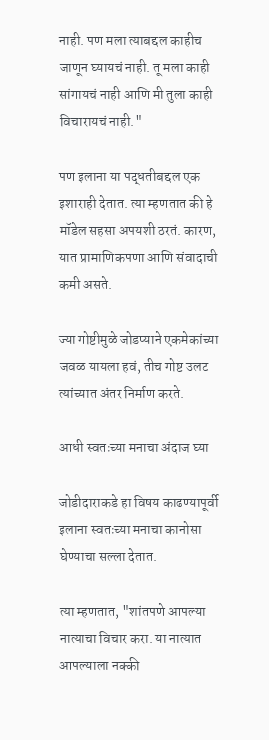नाही. पण मला त्याबद्दल काहीच जाणून घ्यायचं नाही. तू मला काही सांगायचं नाही आणि मी तुला काही विचारायचं नाही."

पण इलाना या पद्धतीबद्दल एक इशाराही देतात. त्या म्हणतात की हे मॉडेल सहसा अपयशी ठरतं. कारण, यात प्रामाणिकपणा आणि संवादाची कमी असते.

ज्या गोष्टीमुळे जोडप्याने एकमेकांच्या जवळ यायला हवं, तीच गोष्ट उलट त्यांच्यात अंतर निर्माण करते.

आधी स्वतःच्या मनाचा अंदाज घ्या

जोडीदाराकडे हा विषय काढण्यापूर्वी इलाना स्वतःच्या मनाचा कानोसा घेण्याचा सल्ला देतात.

त्या म्हणतात, "शांतपणे आपल्या नात्याचा विचार करा. या नात्यात आपल्याला नक्की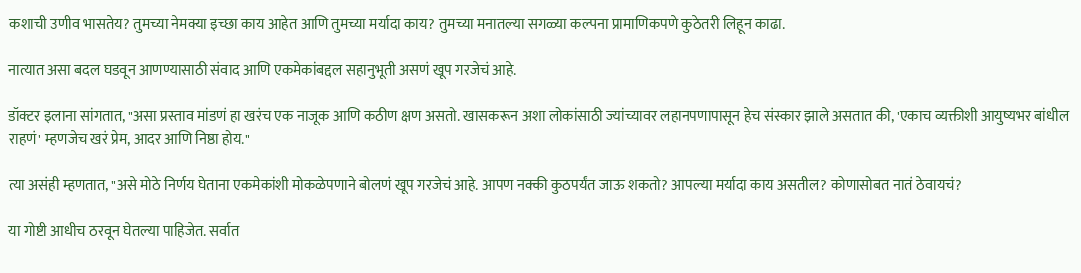कशाची उणीव भासतेय? तुमच्या नेमक्या इच्छा काय आहेत आणि तुमच्या मर्यादा काय? तुमच्या मनातल्या सगळ्या कल्पना प्रामाणिकपणे कुठेतरी लिहून काढा.

नात्यात असा बदल घडवून आणण्यासाठी संवाद आणि एकमेकांबद्दल सहानुभूती असणं खूप गरजेचं आहे.

डॉक्टर इलाना सांगतात, "असा प्रस्ताव मांडणं हा खरंच एक नाजूक आणि कठीण क्षण असतो. खासकरून अशा लोकांसाठी ज्यांच्यावर लहानपणापासून हेच संस्कार झाले असतात की, 'एकाच व्यक्तीशी आयुष्यभर बांधील राहणं' म्हणजेच खरं प्रेम, आदर आणि निष्ठा होय."

त्या असंही म्हणतात, "असे मोठे निर्णय घेताना एकमेकांशी मोकळेपणाने बोलणं खूप गरजेचं आहे. आपण नक्की कुठपर्यंत जाऊ शकतो? आपल्या मर्यादा काय असतील? कोणासोबत नातं ठेवायचं?

या गोष्टी आधीच ठरवून घेतल्या पाहिजेत. सर्वात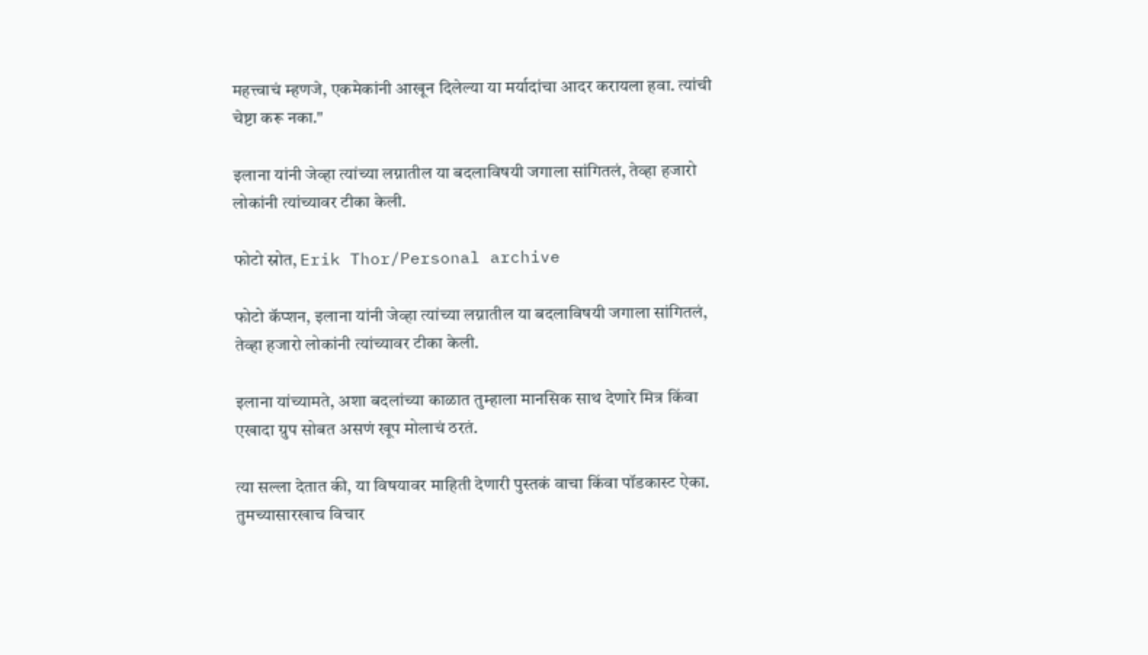महत्त्वाचं म्हणजे, एकमेकांनी आखून दिलेल्या या मर्यादांचा आदर करायला हवा. त्यांची चेष्टा करू नका."

इलाना यांनी जेव्हा त्यांच्या लग्नातील या बदलाविषयी जगाला सांगितलं, तेव्हा हजारो लोकांनी त्यांच्यावर टीका केली.

फोटो स्रोत, Erik Thor/Personal archive

फोटो कॅप्शन, इलाना यांनी जेव्हा त्यांच्या लग्नातील या बदलाविषयी जगाला सांगितलं, तेव्हा हजारो लोकांनी त्यांच्यावर टीका केली.

इलाना यांच्यामते, अशा बदलांच्या काळात तुम्हाला मानसिक साथ देणारे मित्र किंवा एखादा ग्रुप सोबत असणं खूप मोलाचं ठरतं.

त्या सल्ला देतात की, या विषयावर माहिती देणारी पुस्तकं वाचा किंवा पॉडकास्ट ऐका. तुमच्यासारखाच विचार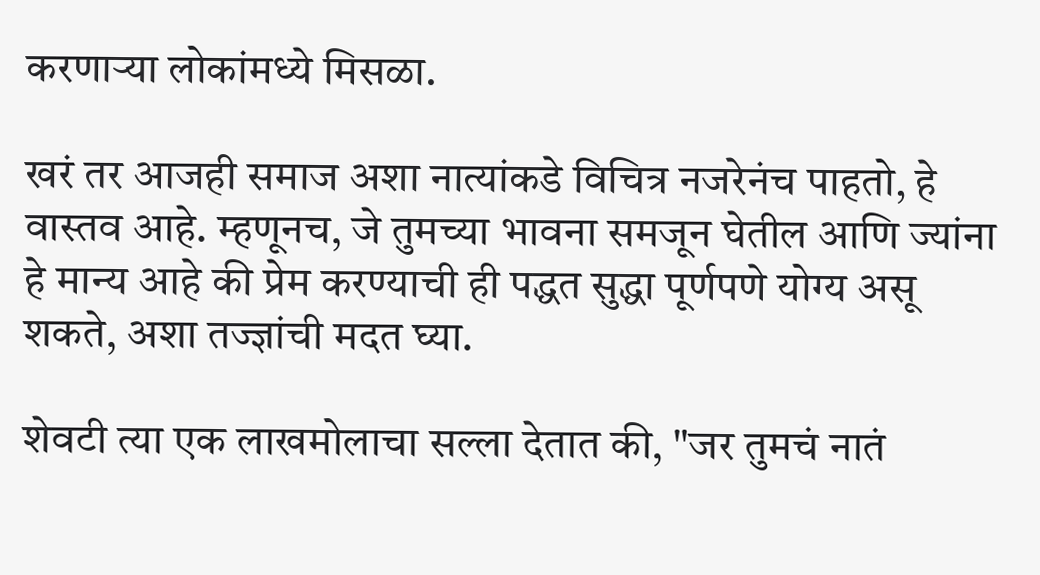करणाऱ्या लोकांमध्ये मिसळा.

खरं तर आजही समाज अशा नात्यांकडे विचित्र नजरेनंच पाहतो, हे वास्तव आहे. म्हणूनच, जे तुमच्या भावना समजून घेतील आणि ज्यांना हे मान्य आहे की प्रेम करण्याची ही पद्धत सुद्धा पूर्णपणे योग्य असू शकते, अशा तज्ज्ञांची मदत घ्या.

शेवटी त्या एक लाखमोलाचा सल्ला देतात की, "जर तुमचं नातं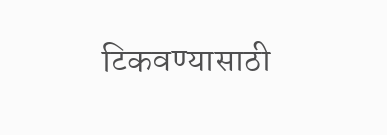टिकवण्यासाठी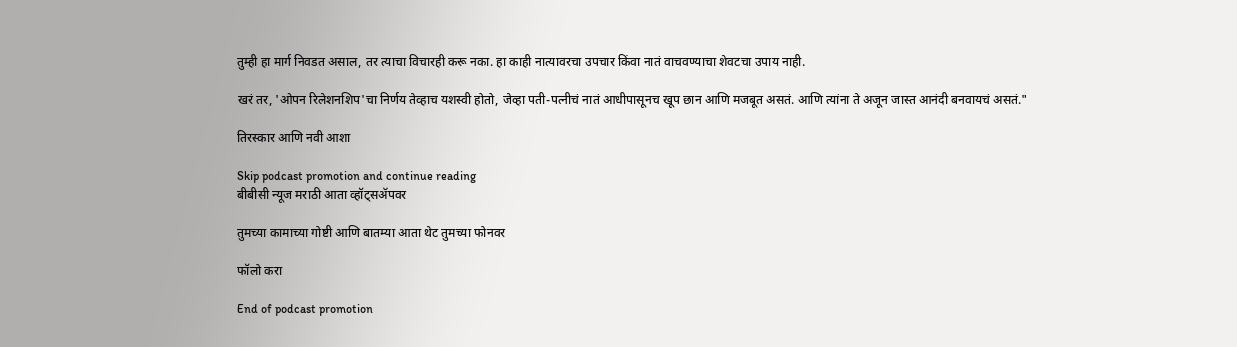तुम्ही हा मार्ग निवडत असाल, तर त्याचा विचारही करू नका. हा काही नात्यावरचा उपचार किंवा नातं वाचवण्याचा शेवटचा उपाय नाही.

खरं तर, 'ओपन रिलेशनशिप'चा निर्णय तेव्हाच यशस्वी होतो, जेव्हा पती-पत्नीचं नातं आधीपासूनच खूप छान आणि मजबूत असतं. आणि त्यांना ते अजून जास्त आनंदी बनवायचं असतं."

तिरस्कार आणि नवी आशा

Skip podcast promotion and continue reading
बीबीसी न्यूज मराठी आता व्हॉट्सॲपवर

तुमच्या कामाच्या गोष्टी आणि बातम्या आता थेट तुमच्या फोनवर

फॉलो करा

End of podcast promotion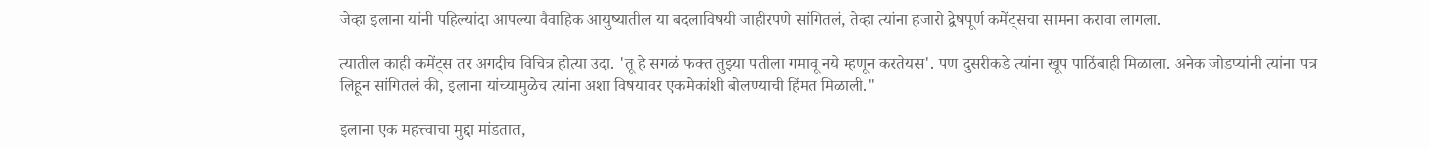जेव्हा इलाना यांनी पहिल्यांदा आपल्या वैवाहिक आयुष्यातील या बदलाविषयी जाहीरपणे सांगितलं, तेव्हा त्यांना हजारो द्वेषपूर्ण कमेंट्सचा सामना करावा लागला.

त्यातील काही कमेंट्स तर अगदीच विचित्र होत्या उदा. 'तू हे सगळं फक्त तुझ्या पतीला गमावू नये म्हणून करतेयस'. पण दुसरीकडे त्यांना खूप पाठिंबाही मिळाला. अनेक जोडप्यांनी त्यांना पत्र लिहून सांगितलं की, इलाना यांच्यामुळेच त्यांना अशा विषयावर एकमेकांशी बोलण्याची हिंमत मिळाली."

इलाना एक महत्त्वाचा मुद्दा मांडतात,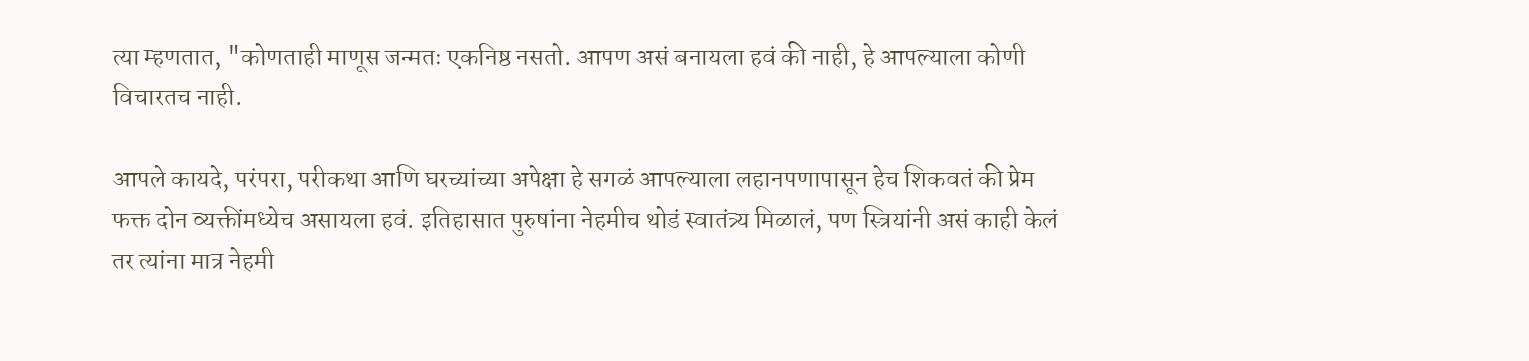त्या म्हणतात, "कोणताही माणूस जन्मतः एकनिष्ठ नसतो. आपण असं बनायला हवं की नाही, हे आपल्याला कोणी विचारतच नाही.

आपले कायदे, परंपरा, परीकथा आणि घरच्यांच्या अपेक्षा हे सगळं आपल्याला लहानपणापासून हेच शिकवतं की प्रेम फक्त दोन व्यक्तींमध्येच असायला हवं. इतिहासात पुरुषांना नेहमीच थोडं स्वातंत्र्य मिळालं, पण स्त्रियांनी असं काही केलं तर त्यांना मात्र नेहमी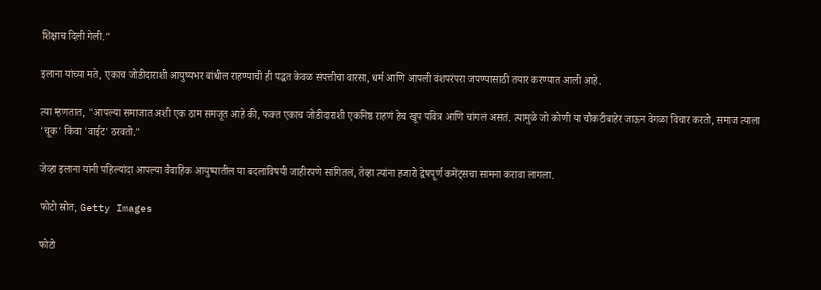शिक्षाच दिली गेली."

इलाना यांच्या मते, एकाच जोडीदाराशी आयुष्यभर बांधील राहण्याची ही पद्धत केवळ संपत्तीचा वारसा, धर्म आणि आपली वंशपरंपरा जपण्यासाठी तयार करण्यात आली आहे.

त्या म्हणतात, "आपल्या समाजात अशी एक ठाम समजूत आहे की, फक्त एकाच जोडीदाराशी एकनिष्ठ राहणं हेच खूप पवित्र आणि चांगलं असतं. त्यामुळे जो कोणी या चौकटीबाहेर जाऊन वेगळा विचार करतो, समाज त्याला 'चूक' किंवा 'वाईट' ठरवतो."

जेव्हा इलाना यांनी पहिल्यांदा आपल्या वैवाहिक आयुष्यातील या बदलाविषयी जाहीरपणे सांगितलं, तेव्हा त्यांना हजारो द्वेषपूर्ण कमेंट्सचा सामना करावा लागला.

फोटो स्रोत, Getty Images

फोटो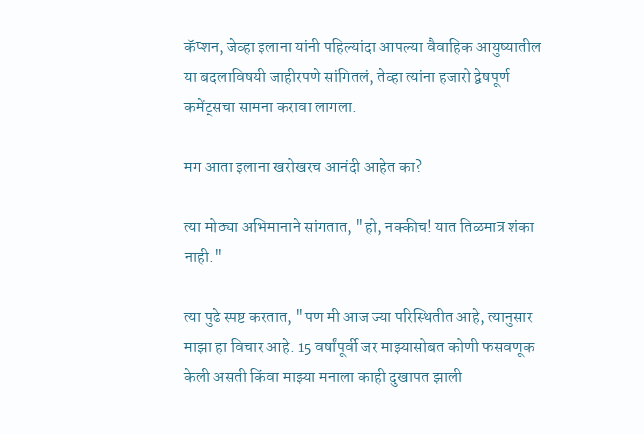कॅप्शन, जेव्हा इलाना यांनी पहिल्यांदा आपल्या वैवाहिक आयुष्यातील या बदलाविषयी जाहीरपणे सांगितलं, तेव्हा त्यांना हजारो द्वेषपूर्ण कमेंट्सचा सामना करावा लागला.

मग आता इलाना खरोखरच आनंदी आहेत का?

त्या मोठ्या अभिमानाने सांगतात, "हो, नक्कीच! यात तिळमात्र शंका नाही."

त्या पुढे स्पष्ट करतात, "पण मी आज ज्या परिस्थितीत आहे, त्यानुसार माझा हा विचार आहे. 15 वर्षांपूर्वी जर माझ्यासोबत कोणी फसवणूक केली असती किंवा माझ्या मनाला काही दुखापत झाली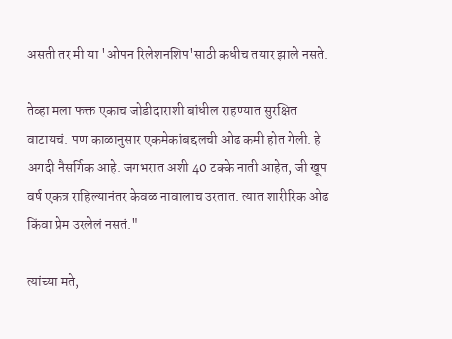असती तर मी या 'ओपन रिलेशनशिप'साठी कधीच तयार झाले नसते.

तेव्हा मला फक्त एकाच जोडीदाराशी बांधील राहण्यात सुरक्षित वाटायचं. पण काळानुसार एकमेकांबद्दलची ओढ कमी होत गेली. हे अगदी नैसर्गिक आहे. जगभरात अशी 40 टक्के नाती आहेत, जी खूप वर्ष एकत्र राहिल्यानंतर केवळ नावालाच उरतात. त्यात शारीरिक ओढ किंवा प्रेम उरलेलं नसतं."

त्यांच्या मते,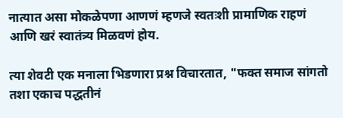नात्यात असा मोकळेपणा आणणं म्हणजे स्वतःशी प्रामाणिक राहणं आणि खरं स्वातंत्र्य मिळवणं होय.

त्या शेवटी एक मनाला भिडणारा प्रश्न विचारतात, "फक्त समाज सांगतो तशा एकाच पद्धतीनं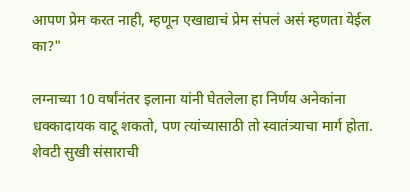आपण प्रेम करत नाही, म्हणून एखाद्याचं प्रेम संपलं असं म्हणता येईल का?"

लग्नाच्या 10 वर्षांनंतर इलाना यांनी घेतलेला हा निर्णय अनेकांना धक्कादायक वाटू शकतो, पण त्यांच्यासाठी तो स्वातंत्र्याचा मार्ग होता. शेवटी सुखी संसाराची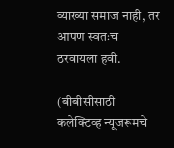व्याख्या समाज नाही, तर आपण स्वतःच ठरवायला हवी.

(बीबीसीसाठी कलेक्टिव्ह न्यूजरूमचे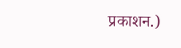प्रकाशन.)